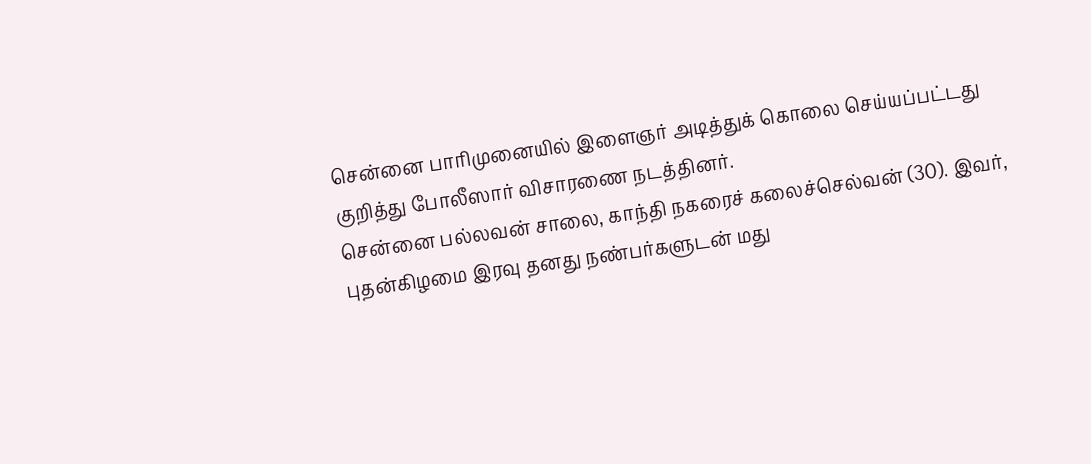சென்னை பாரிமுனையில் இளைஞர் அடித்துக் கொலை செய்யப்பட்டது குறித்து போலீஸார் விசாரணை நடத்தினர்.
சென்னை பல்லவன் சாலை, காந்தி நகரைச் கலைச்செல்வன் (30). இவர், புதன்கிழமை இரவு தனது நண்பர்களுடன் மது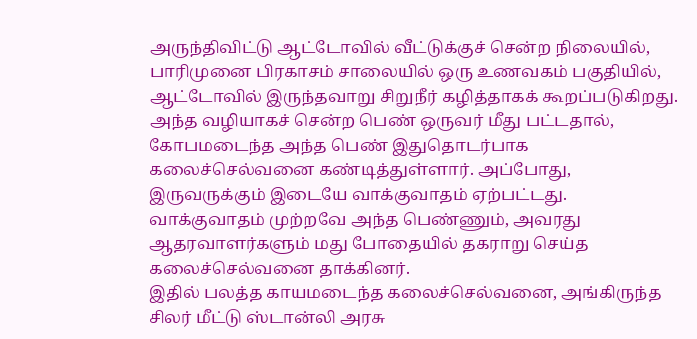அருந்திவிட்டு ஆட்டோவில் வீட்டுக்குச் சென்ற நிலையில், பாரிமுனை பிரகாசம் சாலையில் ஒரு உணவகம் பகுதியில், ஆட்டோவில் இருந்தவாறு சிறுநீர் கழித்தாகக் கூறப்படுகிறது.
அந்த வழியாகச் சென்ற பெண் ஒருவர் மீது பட்டதால், கோபமடைந்த அந்த பெண் இதுதொடர்பாக கலைச்செல்வனை கண்டித்துள்ளார். அப்போது, இருவருக்கும் இடையே வாக்குவாதம் ஏற்பட்டது. வாக்குவாதம் முற்றவே அந்த பெண்ணும், அவரது ஆதரவாளர்களும் மது போதையில் தகராறு செய்த கலைச்செல்வனை தாக்கினர்.
இதில் பலத்த காயமடைந்த கலைச்செல்வனை, அங்கிருந்த சிலர் மீட்டு ஸ்டான்லி அரசு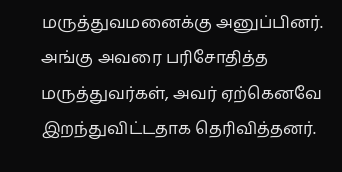மருத்துவமனைக்கு அனுப்பினர். அங்கு அவரை பரிசோதித்த மருத்துவர்கள், அவர் ஏற்கெனவே இறந்துவிட்டதாக தெரிவித்தனர்.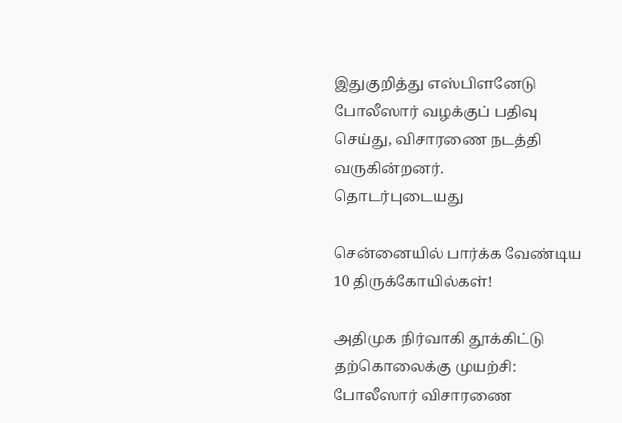இதுகுறித்து எஸ்பிளனேடு போலீஸார் வழக்குப் பதிவு செய்து, விசாரணை நடத்தி வருகின்றனர்.
தொடர்புடையது

சென்னையில் பார்க்க வேண்டிய 10 திருக்கோயில்கள்!

அதிமுக நிர்வாகி தூக்கிட்டு தற்கொலைக்கு முயற்சி: போலீஸார் விசாரணை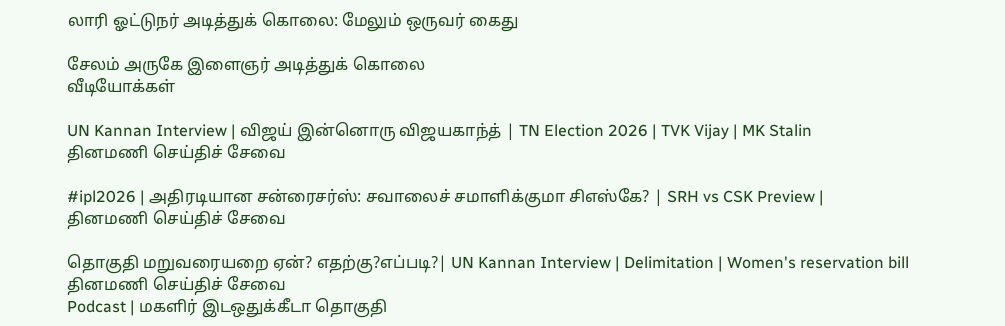லாரி ஓட்டுநர் அடித்துக் கொலை: மேலும் ஒருவர் கைது

சேலம் அருகே இளைஞர் அடித்துக் கொலை
வீடியோக்கள்

UN Kannan Interview | விஜய் இன்னொரு விஜயகாந்த் | TN Election 2026 | TVK Vijay | MK Stalin
தினமணி செய்திச் சேவை

#ipl2026 | அதிரடியான சன்ரைசர்ஸ்: சவாலைச் சமாளிக்குமா சிஎஸ்கே? | SRH vs CSK Preview |
தினமணி செய்திச் சேவை

தொகுதி மறுவரையறை ஏன்? எதற்கு?எப்படி?| UN Kannan Interview | Delimitation | Women's reservation bill
தினமணி செய்திச் சேவை
Podcast | மகளிர் இடஒதுக்கீடா தொகுதி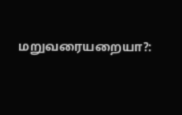மறுவரையறையா?: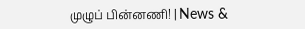முழுப் பின்னணி! | News &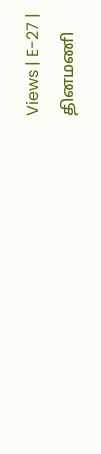Views | E-27 |
தினமணி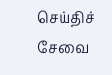செய்திச் சேவை